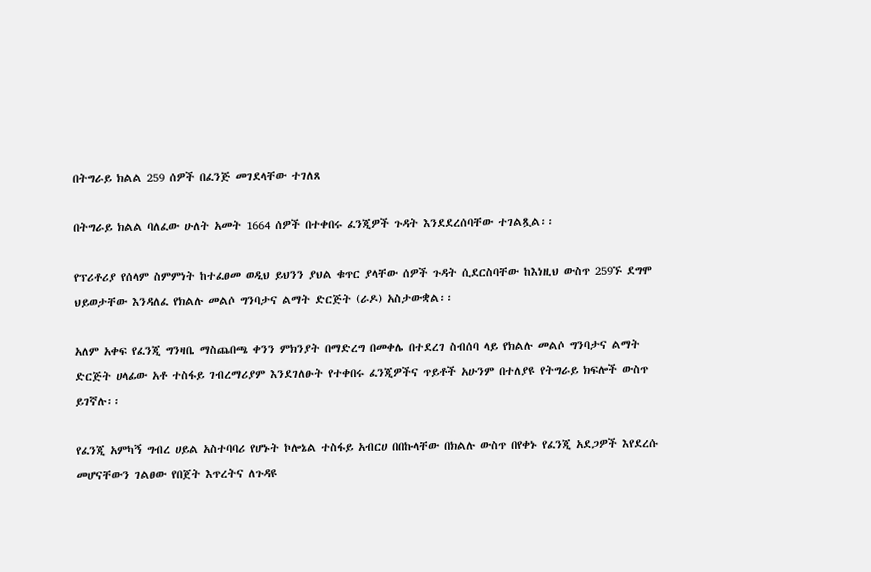በትግራይ ክልል 259 ሰዎች በፈንጅ መገደላቸው ተገለጸ

በትግራይ ክልል ባለፈው ሁለት አመት 1664 ሰዎች በተቀበሩ ፈንጂዎች ጉዳት እንደደረሰባቸው ተገልጿል፡፡

የፕሪቶሪያ የሰላም ስምምነት ከተፈፀመ ወዲህ ይህንን ያህል ቁጥር ያላቸው ሰዎች ጉዳት ሲደርስባቸው ከእነዚህ ውስጥ 259ኙ ደግሞ ህይወታቸው እንዳለፈ የክልሉ መልሶ ግንባታና ልማት ድርጅት (ራዶ) አስታውቋል፡፡

አለም አቀፍ የፈንጂ ግንዛቤ ማስጨበጫ ቀንን ምክንያት በማድረግ በመቀሌ በተደረገ ስብሰባ ላይ የክልሉ መልሶ ግንባታና ልማት ድርጅት ሀላፊው አቶ ተስፋይ ገብረማሪያም እንደገለፁት የተቀበሩ ፈንጂዎችና ጥይቶች አሁንም በተለያዩ የትግራይ ክፍሎች ውስጥ ይገኛሉ፡፡

የፈንጂ አምካኝ ግብረ ሀይል አስተባባሪ የሆኑት ኮሎኔል ተስፋይ አብርሀ በበኩላቸው በክልሉ ውስጥ በየቀኑ የፈንጂ አደጋዎች እየደረሱ መሆናቸውን ገልፀው የበጀት እጥረትና ለጉዳዩ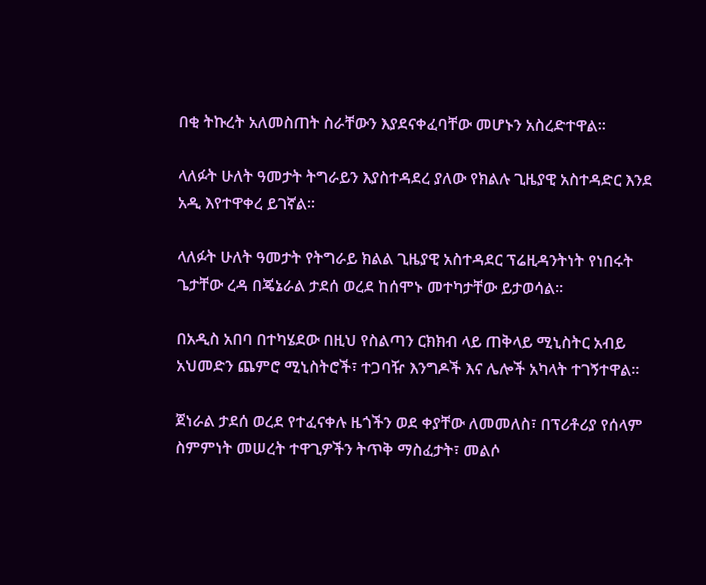በቂ ትኩረት አለመስጠት ስራቸውን እያደናቀፈባቸው መሆኑን አስረድተዋል፡፡

ላለፉት ሁለት ዓመታት ትግራይን እያስተዳደረ ያለው የክልሉ ጊዜያዊ አስተዳድር እንደ አዲ እየተዋቀረ ይገኛል፡፡

ላለፉት ሁለት ዓመታት የትግራይ ክልል ጊዜያዊ አስተዳደር ፕሬዚዳንትነት የነበሩት ጌታቸው ረዳ በጄኔራል ታደሰ ወረደ ከሰሞኑ መተካታቸው ይታወሳል፡፡

በአዲስ አበባ በተካሄደው በዚህ የስልጣን ርክክብ ላይ ጠቅላይ ሚኒስትር አብይ አህመድን ጨምሮ ሚኒስትሮች፣ ተጋባዥ እንግዶች እና ሌሎች አካላት ተገኝተዋል፡፡

ጀነራል ታደሰ ወረደ የተፈናቀሉ ዜጎችን ወደ ቀያቸው ለመመለስ፣ በፕሪቶሪያ የሰላም ስምምነት መሠረት ተዋጊዎችን ትጥቅ ማስፈታት፣ መልሶ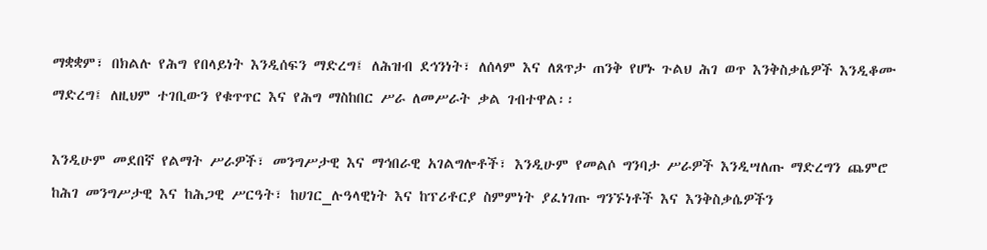ማቋቋም፣ በክልሉ የሕግ የበላይነት እንዲሰፍን ማድረግ፤ ለሕዝብ ደኅንነት፣ ለሰላም እና ለጸጥታ ጠንቅ የሆኑ ጉልህ ሕገ ወጥ እንቅስቃሴዎች እንዲቆሙ ማድረግ፤ ለዚህም ተገቢውን የቁጥጥር እና የሕግ ማስከበር ሥራ ለመሥራት ቃል ገብተዋል፡፡

እንዲሁም መደበኛ የልማት ሥራዎች፣ መንግሥታዊ እና ማኅበራዊ አገልግሎቶች፣ እንዲሁም የመልሶ ግንባታ ሥራዎች እንዲሣለጡ ማድረግን ጨምሮ ከሕገ መንግሥታዊ እና ከሕጋዊ ሥርዓት፣ ከሀገር_ሉዓላዊነት እና ከፕሪቶርያ ስምምነት ያፈነገጡ ግንኙነቶች እና እንቅስቃሴዎችን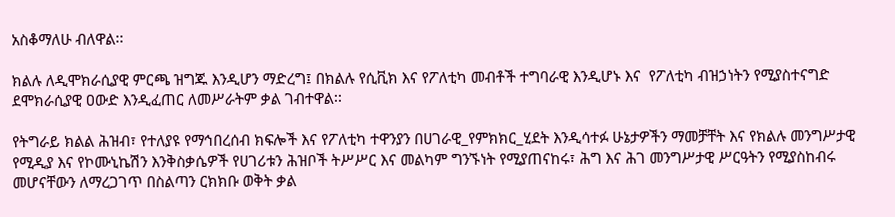አስቆማለሁ ብለዋል፡፡

ክልሉ ለዲሞክራሲያዊ ምርጫ ዝግጁ እንዲሆን ማድረግ፤ በክልሉ የሲቪክ እና የፖለቲካ መብቶች ተግባራዊ እንዲሆኑ እና  የፖለቲካ ብዝኃነትን የሚያስተናግድ ደሞክራሲያዊ ዐውድ እንዲፈጠር ለመሥራትም ቃል ገብተዋል፡፡

የትግራይ ክልል ሕዝብ፣ የተለያዩ የማኅበረሰብ ክፍሎች እና የፖለቲካ ተዋንያን በሀገራዊ_የምክክር_ሂደት እንዲሳተፉ ሁኔታዎችን ማመቻቸት እና የክልሉ መንግሥታዊ የሚዲያ እና የኮሙኒኬሽን እንቅስቃሴዎች የሀገሪቱን ሕዝቦች ትሥሥር እና መልካም ግንኙነት የሚያጠናከሩ፣ ሕግ እና ሕገ መንግሥታዊ ሥርዓትን የሚያስከብሩ መሆናቸውን ለማረጋገጥ በስልጣን ርክክቡ ወቅት ቃል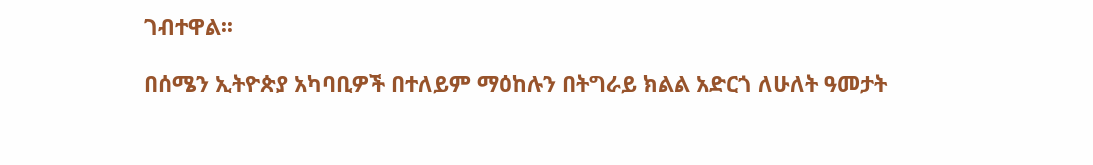ገብተዋል፡፡

በሰሜን ኢትዮጵያ አካባቢዎች በተለይም ማዕከሉን በትግራይ ክልል አድርጎ ለሁለት ዓመታት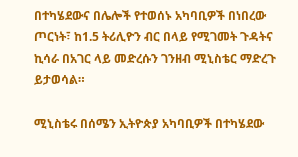በተካሄደውና በሌሎች የተወሰኑ አካባቢዎች በነበረው ጦርነት፣ ከ1.5 ትሪሊዮን ብር በላይ የሚገመት ጉዳትና ኪሳራ በአገር ላይ መድረሱን ገንዘብ ሚኒስቴር ማድረጉ ይታወሳል።

ሚኒስቴሩ በሰሜን ኢትዮጵያ አካባቢዎች በተካሄደው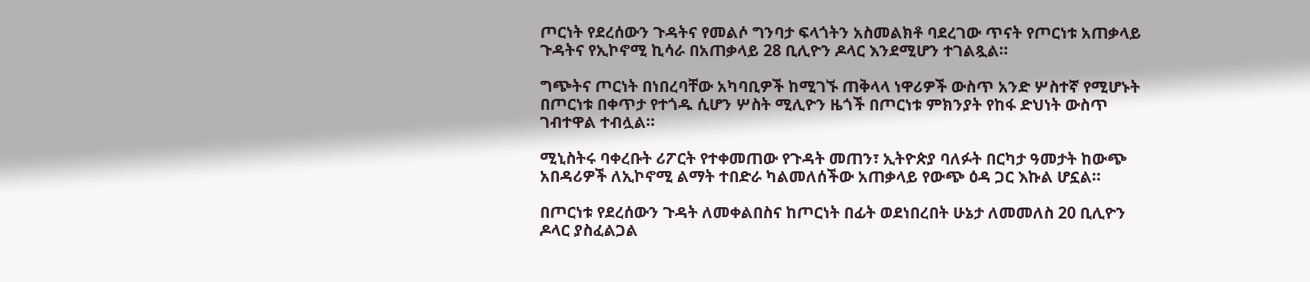ጦርነት የደረሰውን ጉዳትና የመልሶ ግንባታ ፍላጎትን አስመልክቶ ባደረገው ጥናት የጦርነቱ አጠቃላይ ጉዳትና የኢኮኖሚ ኪሳራ በአጠቃላይ 28 ቢሊዮን ዶላር እንደሚሆን ተገልጿል።

ግጭትና ጦርነት በነበረባቸው አካባቢዎች ከሚገኙ ጠቅላላ ነዋሪዎች ውስጥ አንድ ሦስተኛ የሚሆኑት በጦርነቱ በቀጥታ የተጎዱ ሲሆን ሦስት ሚሊዮን ዜጎች በጦርነቱ ምክንያት የከፋ ድህነት ውስጥ ገብተዋል ተብሏል።

ሚኒስትሩ ባቀረቡት ሪፖርት የተቀመጠው የጉዳት መጠን፣ ኢትዮጵያ ባለፉት በርካታ ዓመታት ከውጭ አበዳሪዎች ለኢኮኖሚ ልማት ተበድራ ካልመለሰችው አጠቃላይ የውጭ ዕዳ ጋር እኩል ሆኗል።

በጦርነቱ የደረሰውን ጉዳት ለመቀልበስና ከጦርነት በፊት ወደነበረበት ሁኔታ ለመመለስ 20 ቢሊዮን ዶላር ያስፈልጋል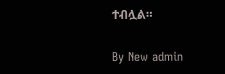ተብሏል።

By New admin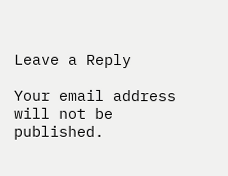Leave a Reply

Your email address will not be published.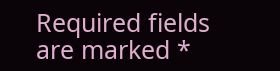Required fields are marked *